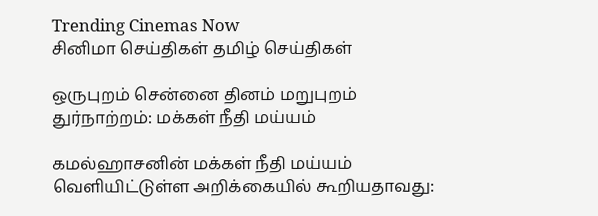Trending Cinemas Now
சினிமா செய்திகள் தமிழ் செய்திகள்

ஒருபுறம் சென்னை தினம் மறுபுறம் துர்நாற்றம்: மக்கள் நீதி மய்யம்

கமல்ஹாசனின் மக்கள் நீதி மய்யம் வெளியிட்டுள்ள அறிக்கையில் கூறியதாவது: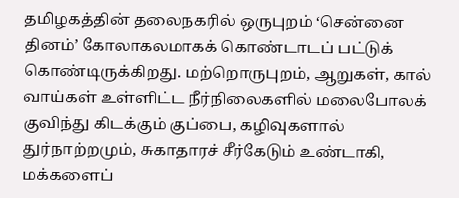தமிழகத்தின் தலைநகரில் ஒருபுறம் ‘சென்னை தினம்’ கோலாகலமாகக் கொண்டாடப் பட்டுக் கொண்டிருக்கிறது. மற்றொருபுறம், ஆறுகள், கால் வாய்கள் உள்ளிட்ட நீர்நிலைகளில் மலைபோலக் குவிந்து கிடக்கும் குப்பை, கழிவுகளால் துர்நாற்றமும், சுகாதாரச் சீர்கேடும் உண்டாகி, மக்களைப்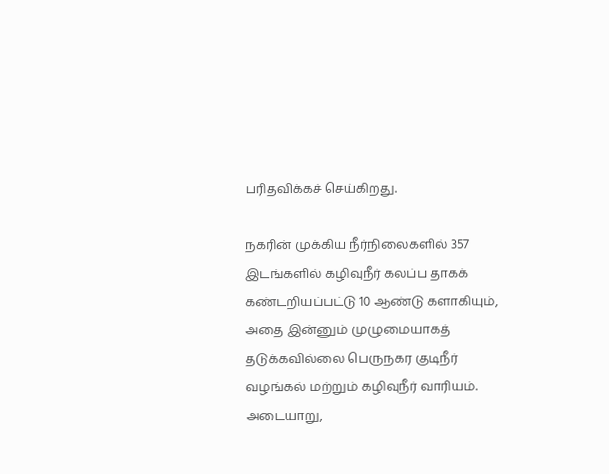பரிதவிக்கச் செய்கிறது.

நகரின் முக்கிய நீர்நிலைகளில் 357 இடங்களில் கழிவுநீர் கலப்ப தாகக் கண்டறியப்பட்டு 10 ஆண்டு களாகியும், அதை இன்னும் முழுமையாகத் தடுக்கவில்லை பெருநகர குடிநீர் வழங்கல் மற்றும் கழிவுநீர் வாரியம். அடையாறு,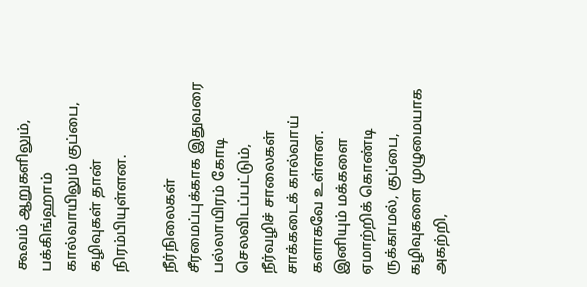கூவம் ஆறுகளிலும், பக்கிங்ஹாம் கால்வாயிலும் குப்பை, கழிவுகள் தான் நிரம்பியுள்ளன.

நீர்நிலைகள் சீரமைப்புக்காக இதுவரை பல்லாயிரம் கோடி செலவிடப்பட்டும், நீர்வழிச் சாலைகள் சாக்கடைக் கால்வாய் களாகவே உள்ளன. இனியும் மக்களை ஏமாற்றிக் கொண்டி ருக்காமல், குப்பை, கழிவுகளை முழுமையாக அகற்றி,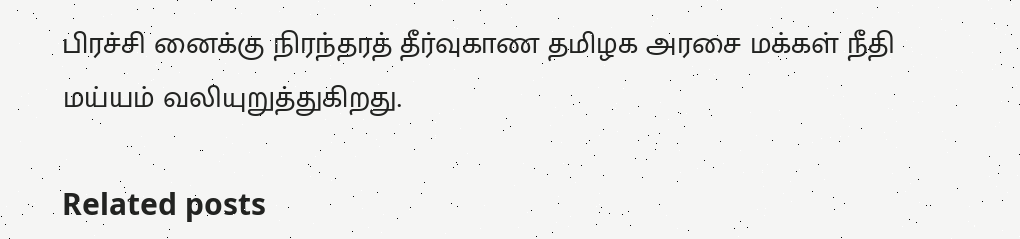பிரச்சி னைக்கு நிரந்தரத் தீர்வுகாண தமிழக அரசை மக்கள் நீதி மய்யம் வலியுறுத்துகிறது.

Related posts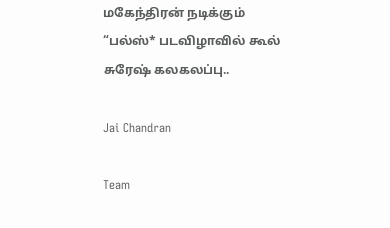மகேந்திரன் நடிக்கும் “பல்ஸ்* படவிழாவில் கூல் சுரேஷ் கலகலப்பு..

Jai Chandran

Team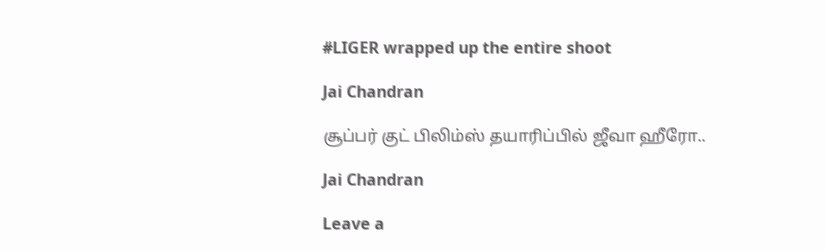#LIGER wrapped up the entire shoot

Jai Chandran

சூப்பர் குட் பிலிம்ஸ் தயாரிப்பில் ஜீவா ஹீரோ..

Jai Chandran

Leave a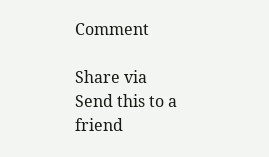Comment

Share via
Send this to a friend